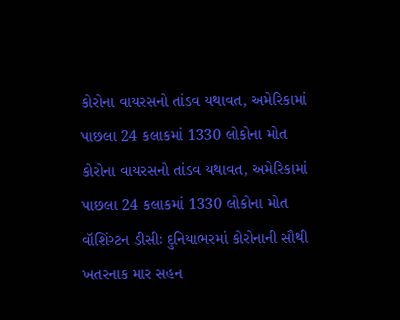કોરોના વાયરસનો તાંડવ યથાવત, અમેરિકામાં પાછલા 24 કલાકમાં 1330 લોકોના મોત
કોરોના વાયરસનો તાંડવ યથાવત, અમેરિકામાં પાછલા 24 કલાકમાં 1330 લોકોના મોત
વૉશિંગ્ટન ડીસીઃ દુનિયાભરમાં કોરોનાની સૌથી ખતરનાક માર સહન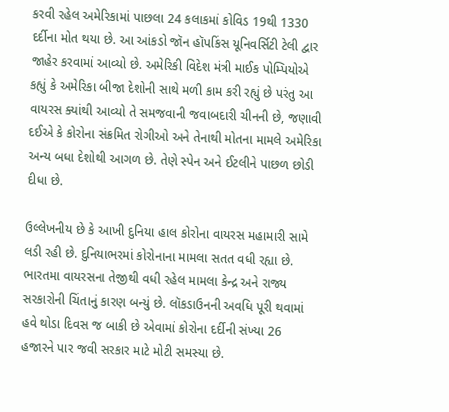કરવી રહેલ અમેરિકામાં પાછલા 24 કલાકમાં કોવિડ 19થી 1330 દર્દીના મોત થયા છે. આ આંકડો જૉન હૉપકિંસ યૂનિવર્સિટી ટેલી દ્વાર જાહેર કરવામાં આવ્યો છે. અમેરિકી વિદેશ મંત્રી માઈક પોમ્પિયોએ કહ્યું કે અમેરિકા બીજા દેશોની સાથે મળી કામ કરી રહ્યું છે પરંતુ આ વાયરસ ક્યાંથી આવ્યો તે સમજવાની જવાબદારી ચીનની છે, જણાવી દઈએ કે કોરોના સંક્રમિત રોગીઓ અને તેનાથી મોતના મામલે અમેરિકા અન્ય બધા દેશોથી આગળ છે. તેણે સ્પેન અને ઈટલીને પાછળ છોડી દીધા છે.

ઉલ્લેખનીય છે કે આખી દુનિયા હાલ કોરોના વાયરસ મહામારી સામે લડી રહી છે. દુનિયાભરમાં કોરોનાના મામલા સતત વધી રહ્યા છે. ભારતમા વાયરસના તેજીથી વધી રહેલ મામલા કેન્દ્ર અને રાજ્ય સરકારોની ચિંતાનું કારણ બન્યું છે. લૉકડાઉનની અવધિ પૂરી થવામાં હવે થોડા દિવસ જ બાકી છે એવામાં કોરોના દર્દીની સંખ્યા 26 હજારને પાર જવી સરકાર માટે મોટી સમસ્યા છે.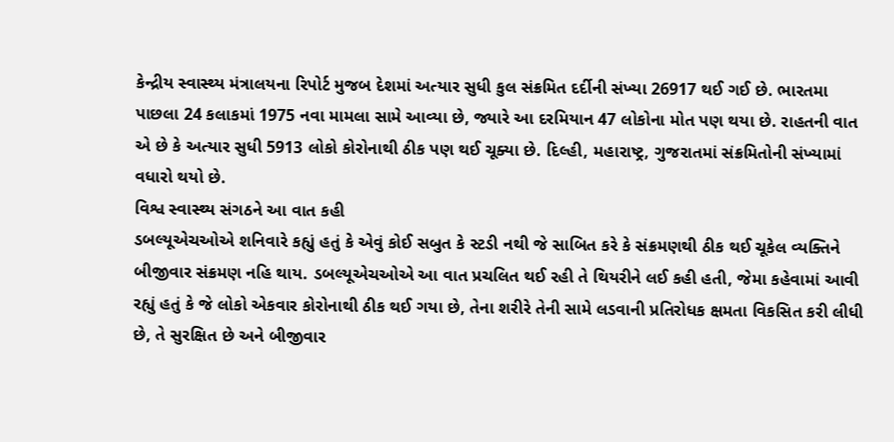કેન્દ્રીય સ્વાસ્થ્ય મંત્રાલયના રિપોર્ટ મુજબ દેશમાં અત્યાર સુધી કુલ સંક્રમિત દર્દીની સંખ્યા 26917 થઈ ગઈ છે. ભારતમા પાછલા 24 કલાકમાં 1975 નવા મામલા સામે આવ્યા છે, જ્યારે આ દરમિયાન 47 લોકોના મોત પણ થયા છે. રાહતની વાત એ છે કે અત્યાર સુધી 5913 લોકો કોરોનાથી ઠીક પણ થઈ ચૂક્યા છે. દિલ્હી, મહારાષ્ટ્ર, ગુજરાતમાં સંક્રમિતોની સંખ્યામાં વધારો થયો છે.
વિશ્વ સ્વાસ્થ્ય સંગઠને આ વાત કહી
ડબલ્યૂએચઓએ શનિવારે કહ્યું હતું કે એવું કોઈ સબુત કે સ્ટડી નથી જે સાબિત કરે કે સંક્રમણથી ઠીક થઈ ચૂકેલ વ્યક્તિને બીજીવાર સંક્રમણ નહિ થાય. ડબલ્યૂએચઓએ આ વાત પ્રચલિત થઈ રહી તે થિયરીને લઈ કહી હતી, જેમા કહેવામાં આવી રહ્યું હતું કે જે લોકો એકવાર કોરોનાથી ઠીક થઈ ગયા છે, તેના શરીરે તેની સામે લડવાની પ્રતિરોધક ક્ષમતા વિકસિત કરી લીધી છે, તે સુરક્ષિત છે અને બીજીવાર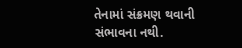તેનામાં સંક્રમણ થવાની સંભાવના નથી.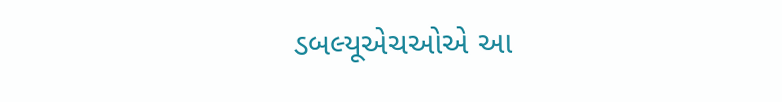ડબલ્યૂએચઓએ આ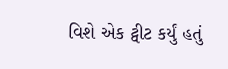વિશે એક ટ્વીટ કર્યું હતું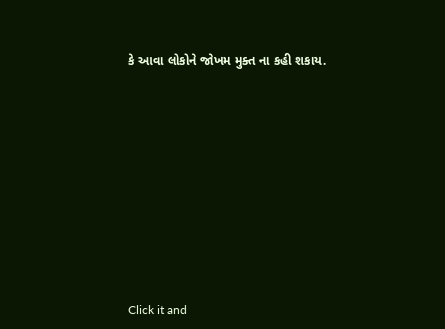કે આવા લોકોને જોખમ મુક્ત ના કહી શકાય.












Click it and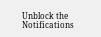Unblock the Notifications